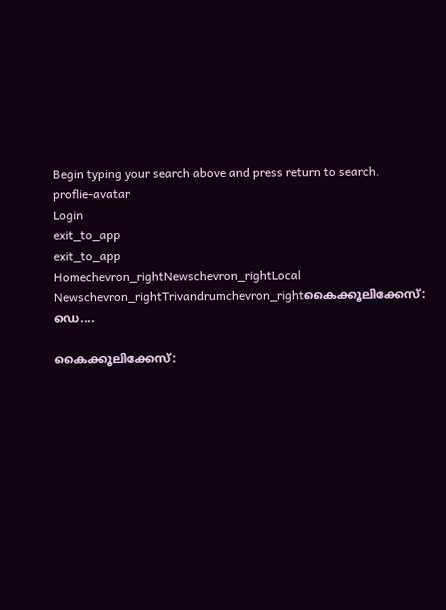Begin typing your search above and press return to search.
proflie-avatar
Login
exit_to_app
exit_to_app
Homechevron_rightNewschevron_rightLocal Newschevron_rightTrivandrumchevron_rightകൈക്കൂലിക്കേസ്: ഡെ....

കൈക്കൂലിക്കേസ്: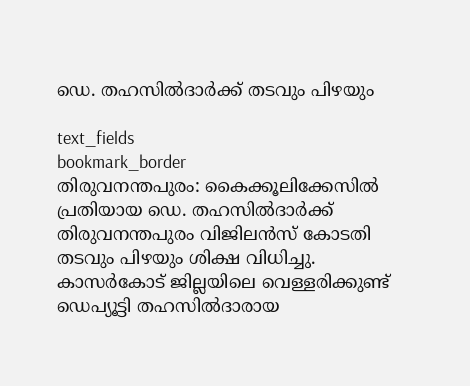ഡെ. തഹസിൽദാർക്ക് തടവും പിഴയും

text_fields
bookmark_border
തിരുവനന്തപുരം: കൈക്കൂലിക്കേസിൽ പ്രതിയായ ഡെ. തഹസിൽദാർക്ക് തിരുവനന്തപുരം വിജിലൻസ് കോടതി തടവും പിഴയും ശിക്ഷ വിധിച്ചു. കാസർകോട് ജില്ലയിലെ വെള്ളരിക്കുണ്ട് ഡെപ്യൂട്ടി തഹസിൽദാരായ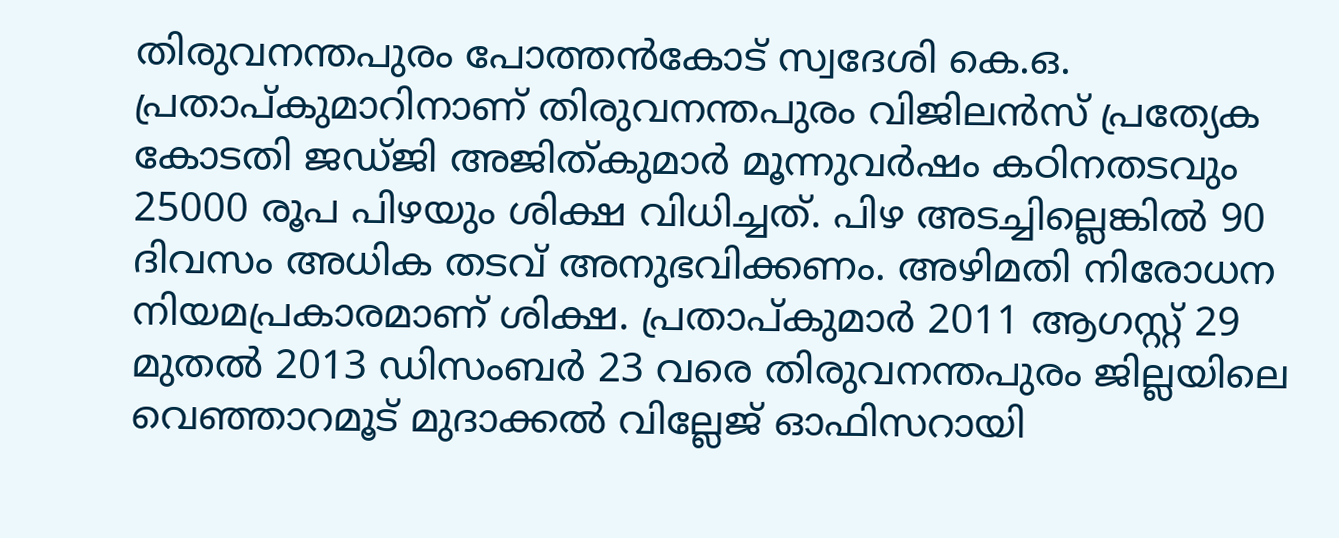തിരുവനന്തപുരം പോത്തൻകോട് സ്വദേശി കെ.ഒ. പ്രതാപ്‌കുമാറിനാണ് തിരുവനന്തപുരം വിജിലൻസ് പ്രത്യേക കോടതി ജഡ്‌ജി അജിത്കുമാർ മൂന്നുവർഷം കഠിനതടവും 25000 രൂപ പിഴയും ശിക്ഷ വിധിച്ചത്. പിഴ അടച്ചില്ലെങ്കിൽ 90 ദിവസം അധിക തടവ് അനുഭവിക്കണം. അഴിമതി നിരോധന നിയമപ്രകാരമാണ് ശിക്ഷ. പ്രതാപ്കുമാർ 2011 ആഗസ്റ്റ് 29 മുതൽ 2013 ഡിസംബർ 23 വരെ തിരുവനന്തപുരം ജില്ലയിലെ വെഞ്ഞാറമൂട് മുദാക്കൽ വില്ലേജ് ഓഫിസറായി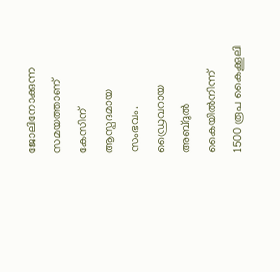ജോലിനോക്കുന്ന സമയത്താണ് കേസിന് ആസ്പദമായ സംഭവം. ഡ്രൈവറായ അബ്‌ദുൽ കൈയിൽനിന്ന് 1500 രൂപ കൈക്കൂലി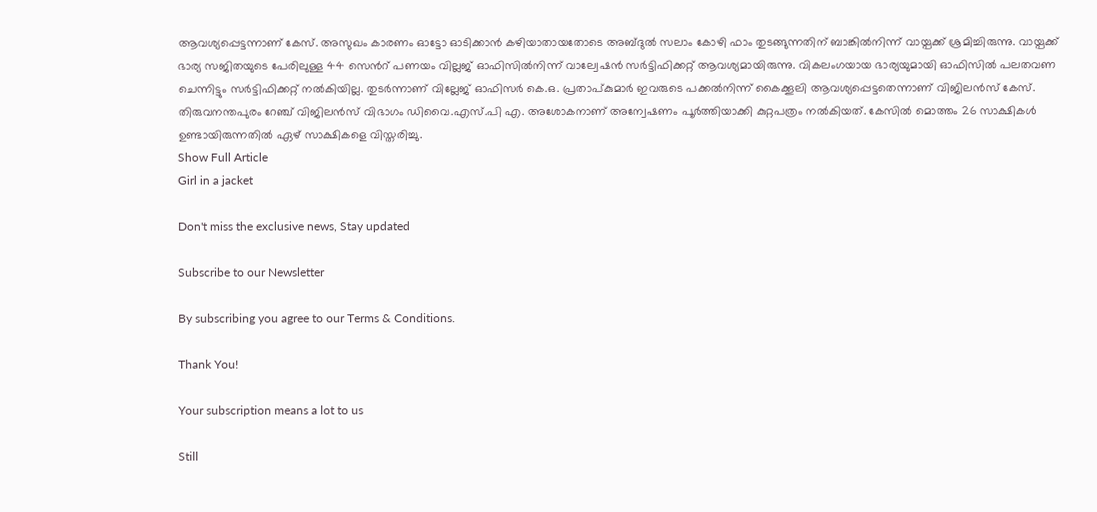ആവശ്യപ്പെട്ടന്നാണ് കേസ്. അസുഖം കാരണം ഓട്ടോ ഓടിക്കാൻ കഴിയാതായതോടെ അബ്ദുൽ സലാം കോഴി ഫാം തുടങ്ങുന്നതിന് ബാങ്കിൽനിന്ന് വായ്പക്ക് ശ്രമിച്ചിരുന്നു. വായ്പക്ക് ഭാര്യ സജിതയുടെ പേരിലുള്ള 44 സെൻറ് പണയം വില്ലജ് ഓഫിസിൽനിന്ന് വാല്വേഷൻ സർട്ടിഫിക്കറ്റ് ആവശ്യമായിരുന്നു. വികലംഗയായ ഭാര്യയുമായി ഓഫിസിൽ പലതവണ ചെന്നിട്ടും സർട്ടിഫിക്കറ്റ് നൽകിയില്ല. തുടർന്നാണ് വില്ലേജ് ഓഫിസർ കെ.ഒ. പ്രതാപ്‌കുമാർ ഇവരുടെ പക്കൽനിന്ന് കൈക്കൂലി ആവശ്യപ്പെട്ടതെന്നാണ് വിജിലൻസ് കേസ്. തിരുവനന്തപുരം റേഞ്ച് വിജിലൻസ് വിഭാഗം ഡിവൈ.എസ്.പി എ. അശോകനാണ് അന്വേഷണം പൂർത്തിയാക്കി കുറ്റപത്രം നൽകിയത്‌. കേസിൽ മൊത്തം 26 സാക്ഷികൾ ഉണ്ടായിരുന്നതിൽ ഏഴ് സാക്ഷികളെ വിസ്തരിച്ചു.
Show Full Article
Girl in a jacket

Don't miss the exclusive news, Stay updated

Subscribe to our Newsletter

By subscribing you agree to our Terms & Conditions.

Thank You!

Your subscription means a lot to us

Still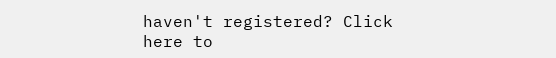haven't registered? Click here to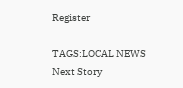Register

TAGS:LOCAL NEWS
Next Story